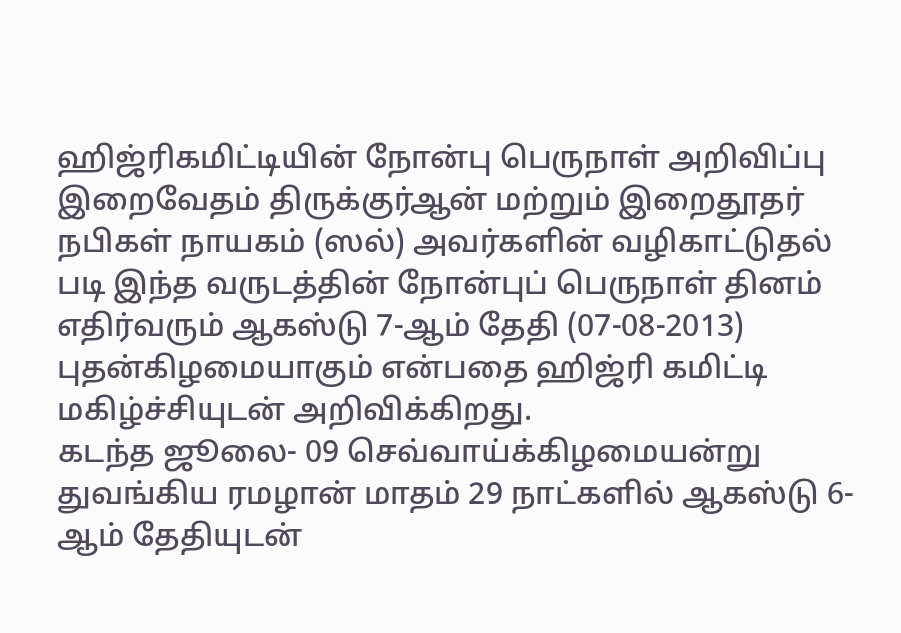ஹிஜ்ரிகமிட்டியின் நோன்பு பெருநாள் அறிவிப்பு
இறைவேதம் திருக்குர்ஆன் மற்றும் இறைதூதர் நபிகள் நாயகம் (ஸல்) அவர்களின் வழிகாட்டுதல் படி இந்த வருடத்தின் நோன்புப் பெருநாள் தினம் எதிர்வரும் ஆகஸ்டு 7-ஆம் தேதி (07-08-2013) புதன்கிழமையாகும் என்பதை ஹிஜ்ரி கமிட்டி மகிழ்ச்சியுடன் அறிவிக்கிறது.
கடந்த ஜூலை- 09 செவ்வாய்க்கிழமையன்று துவங்கிய ரமழான் மாதம் 29 நாட்களில் ஆகஸ்டு 6-ஆம் தேதியுடன்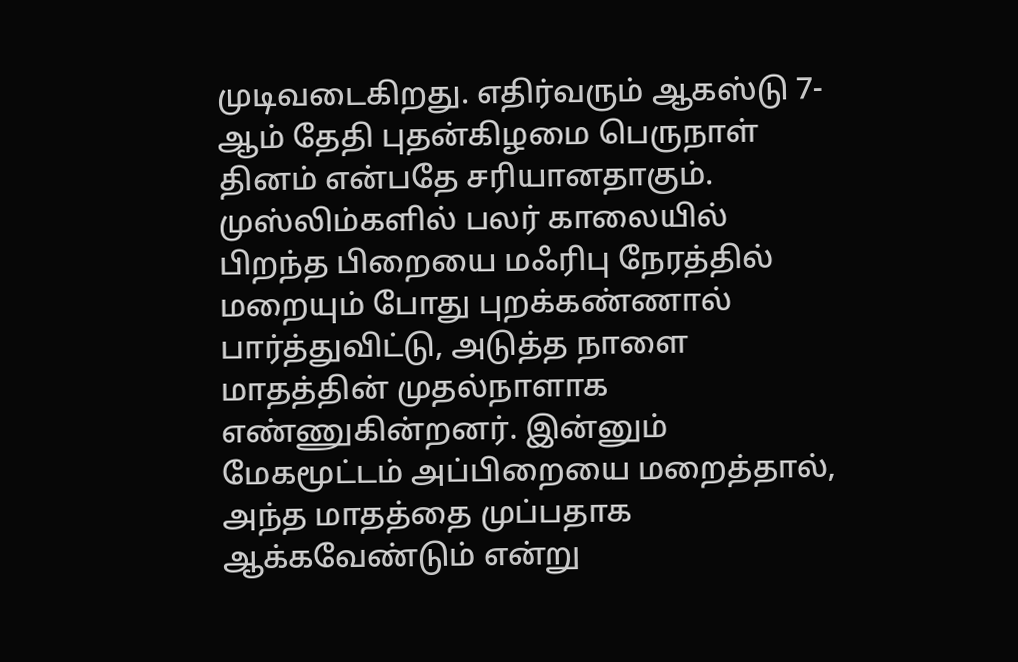முடிவடைகிறது. எதிர்வரும் ஆகஸ்டு 7-ஆம் தேதி புதன்கிழமை பெருநாள் தினம் என்பதே சரியானதாகும்.
முஸ்லிம்களில் பலர் காலையில் பிறந்த பிறையை மஃரிபு நேரத்தில் மறையும் போது புறக்கண்ணால் பார்த்துவிட்டு, அடுத்த நாளை மாதத்தின் முதல்நாளாக எண்ணுகின்றனர். இன்னும் மேகமூட்டம் அப்பிறையை மறைத்தால், அந்த மாதத்தை முப்பதாக ஆக்கவேண்டும் என்று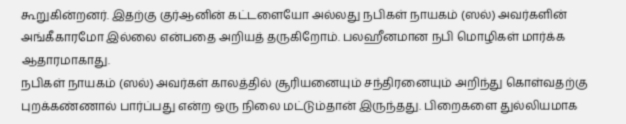கூறுகின்றனர். இதற்கு குர்ஆனின் கட்டளையோ அல்லது நபிகள் நாயகம் (ஸல்) அவர்களின் அங்கீகாரமோ இல்லை என்பதை அறியத் தருகிறோம். பலஹீனமான நபி மொழிகள் மார்க்க ஆதாரமாகாது.
நபிகள் நாயகம் (ஸல்) அவர்கள் காலத்தில் சூரியனையும் சந்திரனையும் அறிந்து கொள்வதற்கு புறக்கண்ணால் பார்ப்பது என்ற ஒரு நிலை மட்டும்தான் இருந்தது. பிறைகளை துல்லியமாக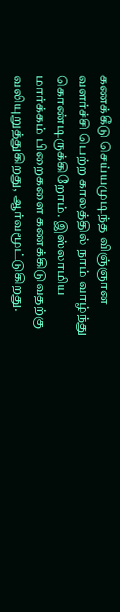கணக்கீடு செய்யமுடிந்த விஞ்ஞான வளர்ச்சி பெற்ற காலத்தில் நாம் வாழ்ந்து கொண்டிருக்கிறோம். இஸ்லாமிய மார்க்கம் பிறைகளை கணக்கிடுவதற்கு வலியுறுத்துகிறது, ஆர்வமூட்டுகிறது.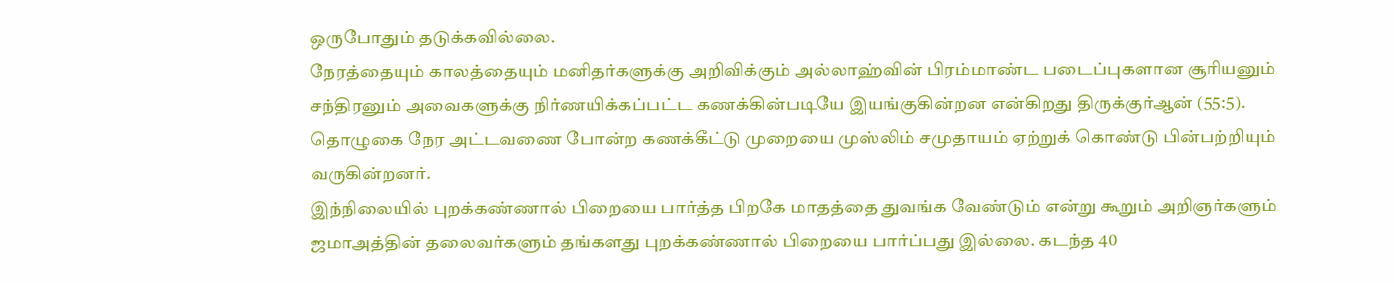ஒருபோதும் தடுக்கவில்லை.
நேரத்தையும் காலத்தையும் மனிதர்களுக்கு அறிவிக்கும் அல்லாஹ்வின் பிரம்மாண்ட படைப்புகளான சூரியனும் சந்திரனும் அவைகளுக்கு நிர்ணயிக்கப்பட்ட கணக்கின்படியே இயங்குகின்றன என்கிறது திருக்குர்ஆன் (55:5). தொழுகை நேர அட்டவணை போன்ற கணக்கீட்டு முறையை முஸ்லிம் சமுதாயம் ஏற்றுக் கொண்டு பின்பற்றியும் வருகின்றனர்.
இந்நிலையில் புறக்கண்ணால் பிறையை பார்த்த பிறகே மாதத்தை துவங்க வேண்டும் என்று கூறும் அறிஞர்களும் ஜமாஅத்தின் தலைவர்களும் தங்களது புறக்கண்ணால் பிறையை பார்ப்பது இல்லை. கடந்த 40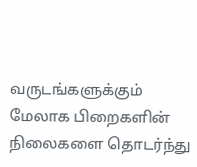வருடங்களுக்கும் மேலாக பிறைகளின் நிலைகளை தொடர்ந்து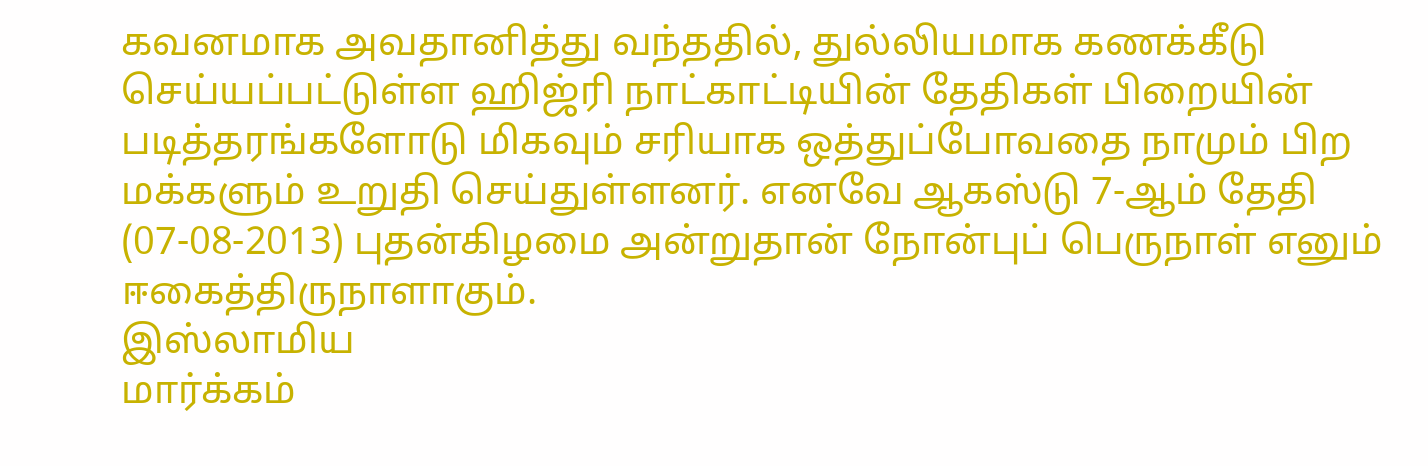கவனமாக அவதானித்து வந்ததில், துல்லியமாக கணக்கீடு செய்யப்பட்டுள்ள ஹிஜ்ரி நாட்காட்டியின் தேதிகள் பிறையின் படித்தரங்களோடு மிகவும் சரியாக ஒத்துப்போவதை நாமும் பிற மக்களும் உறுதி செய்துள்ளனர். எனவே ஆகஸ்டு 7-ஆம் தேதி (07-08-2013) புதன்கிழமை அன்றுதான் நோன்புப் பெருநாள் எனும் ஈகைத்திருநாளாகும்.
இஸ்லாமிய
மார்க்கம்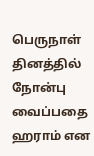பெருநாள் தினத்தில் நோன்பு வைப்பதை ஹராம் என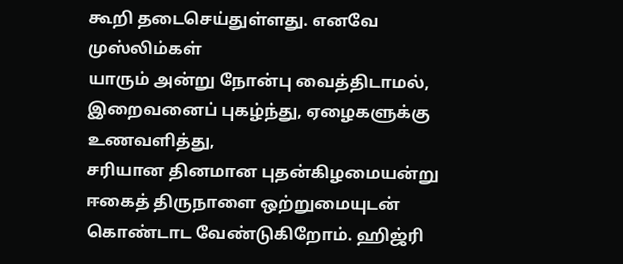கூறி தடைசெய்துள்ளது. எனவே முஸ்லிம்கள்
யாரும் அன்று நோன்பு வைத்திடாமல், இறைவனைப் புகழ்ந்து, ஏழைகளுக்கு
உணவளித்து,
சரியான தினமான புதன்கிழமையன்று ஈகைத் திருநாளை ஒற்றுமையுடன்
கொண்டாட வேண்டுகிறோம். ஹிஜ்ரி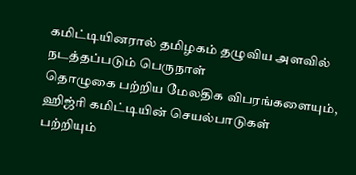கமிட்டியினரால் தமிழகம் தழுவிய அளவில் நடத்தப்படும் பெருநாள்
தொழுகை பற்றிய மேலதிக விபரங்களையும், ஹிஜ்ரி கமிட்டியின் செயல்பாடுகள்
பற்றியும்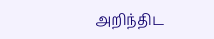அறிந்திட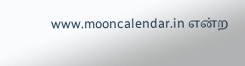www.mooncalendar.in என்ற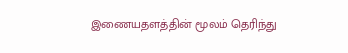இணையதளத்தின் மூலம் தெரிந்து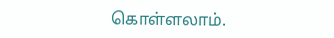கொள்ளலாம்.